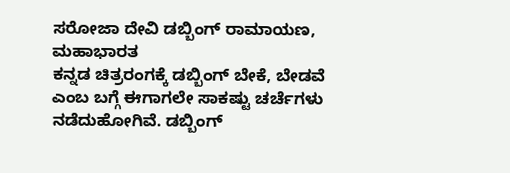ಸರೋಜಾ ದೇವಿ ಡಬ್ಬಿಂಗ್ ರಾಮಾಯಣ, ಮಹಾಭಾರತ
ಕನ್ನಡ ಚಿತ್ರರಂಗಕ್ಕೆ ಡಬ್ಬಿಂಗ್ ಬೇಕೆ, ಬೇಡವೆ ಎಂಬ ಬಗ್ಗೆ ಈಗಾಗಲೇ ಸಾಕಷ್ಟು ಚರ್ಚೆಗಳು ನಡೆದುಹೋಗಿವೆ. ಡಬ್ಬಿಂಗ್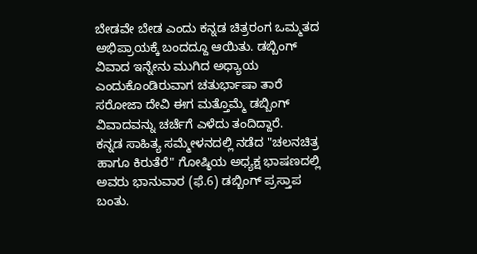ಬೇಡವೇ ಬೇಡ ಎಂದು ಕನ್ನಡ ಚಿತ್ರರಂಗ ಒಮ್ಮತದ ಅಭಿಪ್ರಾಯಕ್ಕೆ ಬಂದದ್ದೂ ಆಯಿತು. ಡಬ್ಬಿಂಗ್ ವಿವಾದ ಇನ್ನೇನು ಮುಗಿದ ಅಧ್ಯಾಯ ಎಂದುಕೊಂಡಿರುವಾಗ ಚತುರ್ಭಾಷಾ ತಾರೆ ಸರೋಜಾ ದೇವಿ ಈಗ ಮತ್ತೊಮ್ಮೆ ಡಬ್ಬಿಂಗ್ ವಿವಾದವನ್ನು ಚರ್ಚೆಗೆ ಎಳೆದು ತಂದಿದ್ದಾರೆ.
ಕನ್ನಡ ಸಾಹಿತ್ಯ ಸಮ್ಮೇಳನದಲ್ಲಿ ನಡೆದ "ಚಲನಚಿತ್ರ ಹಾಗೂ ಕಿರುತೆರೆ" ಗೋಷ್ಠಿಯ ಅಧ್ಯಕ್ಷ ಭಾಷಣದಲ್ಲಿ ಅವರು ಭಾನುವಾರ (ಫೆ.6) ಡಬ್ಬಿಂಗ್ ಪ್ರಸ್ತಾಪ ಬಂತು.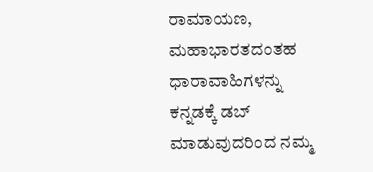ರಾಮಾಯಣ, ಮಹಾಭಾರತದಂತಹ ಧಾರಾವಾಹಿಗಳನ್ನು ಕನ್ನಡಕ್ಕೆ ಡಬ್ ಮಾಡುವುದರಿಂದ ನಮ್ಮ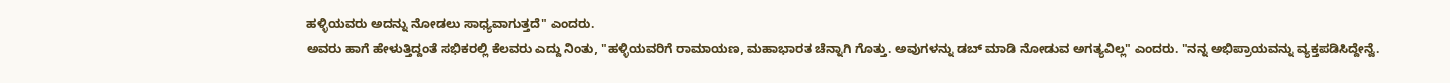ಹಳ್ಳಿಯವರು ಅದನ್ನು ನೋಡಲು ಸಾಧ್ಯವಾಗುತ್ತದೆ" ಎಂದರು.
ಅವರು ಹಾಗೆ ಹೇಳುತ್ತಿದ್ದಂತೆ ಸಭಿಕರಲ್ಲಿ ಕೆಲವರು ಎದ್ದು ನಿಂತು, "ಹಳ್ಳಿಯವರಿಗೆ ರಾಮಾಯಣ, ಮಹಾಭಾರತ ಚೆನ್ನಾಗಿ ಗೊತ್ತು. ಅವುಗಳನ್ನು ಡಬ್ ಮಾಡಿ ನೋಡುವ ಅಗತ್ಯವಿಲ್ಲ" ಎಂದರು. "ನನ್ನ ಅಭಿಪ್ರಾಯವನ್ನು ವ್ಯಕ್ತಪಡಿಸಿದ್ದೇನ್ವೆ.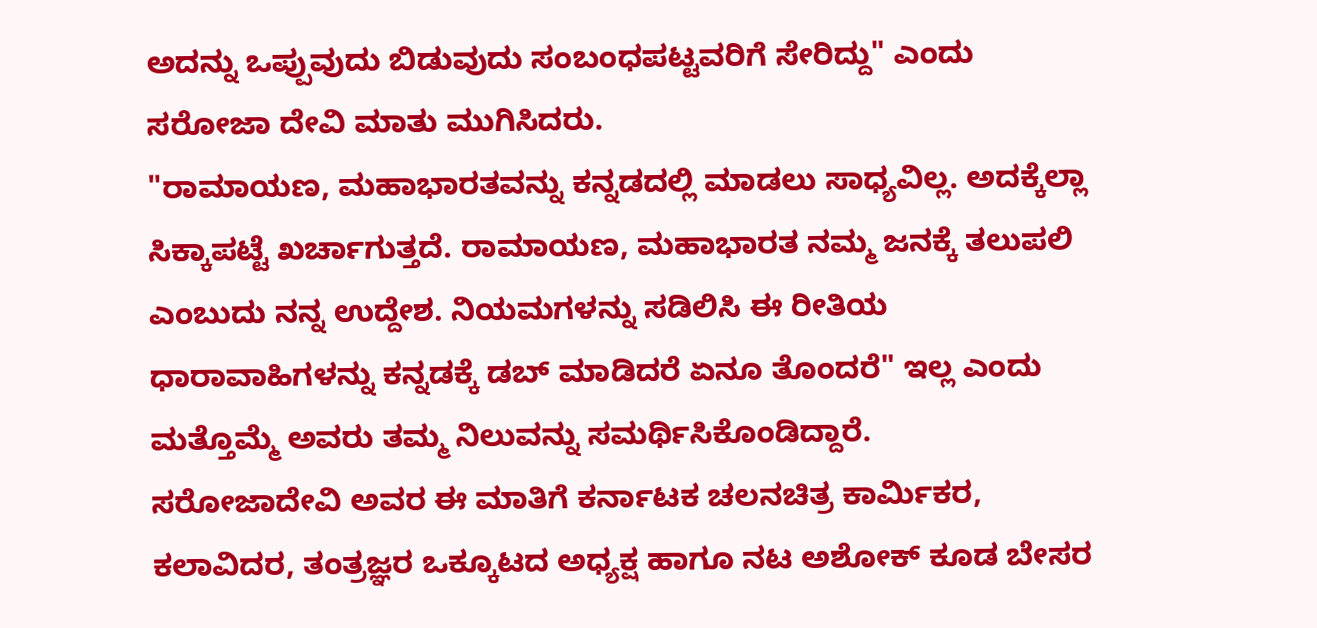ಅದನ್ನು ಒಪ್ಪುವುದು ಬಿಡುವುದು ಸಂಬಂಧಪಟ್ಟವರಿಗೆ ಸೇರಿದ್ದು" ಎಂದು ಸರೋಜಾ ದೇವಿ ಮಾತು ಮುಗಿಸಿದರು.
"ರಾಮಾಯಣ, ಮಹಾಭಾರತವನ್ನು ಕನ್ನಡದಲ್ಲಿ ಮಾಡಲು ಸಾಧ್ಯವಿಲ್ಲ. ಅದಕ್ಕೆಲ್ಲಾ ಸಿಕ್ಕಾಪಟ್ಟೆ ಖರ್ಚಾಗುತ್ತದೆ. ರಾಮಾಯಣ, ಮಹಾಭಾರತ ನಮ್ಮ ಜನಕ್ಕೆ ತಲುಪಲಿ ಎಂಬುದು ನನ್ನ ಉದ್ದೇಶ. ನಿಯಮಗಳನ್ನು ಸಡಿಲಿಸಿ ಈ ರೀತಿಯ ಧಾರಾವಾಹಿಗಳನ್ನು ಕನ್ನಡಕ್ಕೆ ಡಬ್ ಮಾಡಿದರೆ ಏನೂ ತೊಂದರೆ" ಇಲ್ಲ ಎಂದು ಮತ್ತೊಮ್ಮೆ ಅವರು ತಮ್ಮ ನಿಲುವನ್ನು ಸಮರ್ಥಿಸಿಕೊಂಡಿದ್ದಾರೆ.
ಸರೋಜಾದೇವಿ ಅವರ ಈ ಮಾತಿಗೆ ಕರ್ನಾಟಕ ಚಲನಚಿತ್ರ ಕಾರ್ಮಿಕರ, ಕಲಾವಿದರ, ತಂತ್ರಜ್ಞರ ಒಕ್ಕೂಟದ ಅಧ್ಯಕ್ಷ ಹಾಗೂ ನಟ ಅಶೋಕ್ ಕೂಡ ಬೇಸರ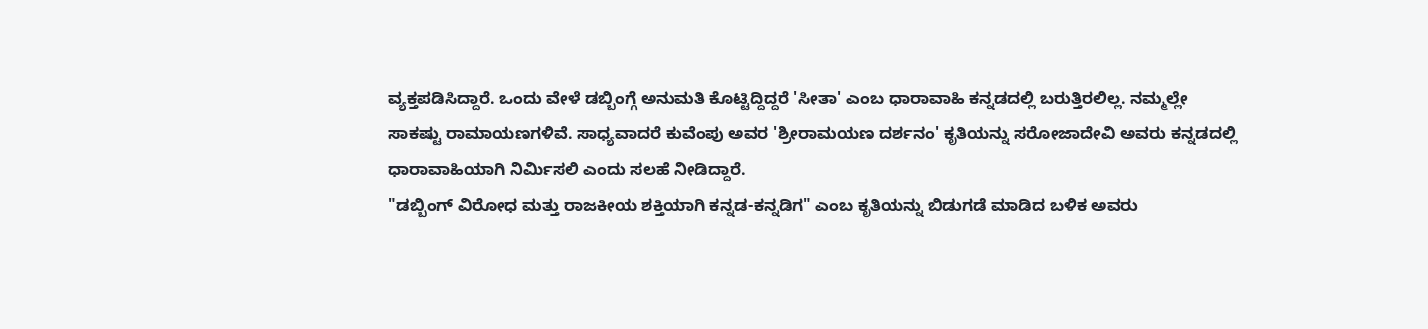ವ್ಯಕ್ತಪಡಿಸಿದ್ದಾರೆ. ಒಂದು ವೇಳೆ ಡಬ್ಬಿಂಗ್ಗೆ ಅನುಮತಿ ಕೊಟ್ಟಿದ್ದಿದ್ದರೆ 'ಸೀತಾ' ಎಂಬ ಧಾರಾವಾಹಿ ಕನ್ನಡದಲ್ಲಿ ಬರುತ್ತಿರಲಿಲ್ಲ. ನಮ್ಮಲ್ಲೇ ಸಾಕಷ್ಟು ರಾಮಾಯಣಗಳಿವೆ. ಸಾಧ್ಯವಾದರೆ ಕುವೆಂಪು ಅವರ 'ಶ್ರೀರಾಮಯಣ ದರ್ಶನಂ' ಕೃತಿಯನ್ನು ಸರೋಜಾದೇವಿ ಅವರು ಕನ್ನಡದಲ್ಲಿ ಧಾರಾವಾಹಿಯಾಗಿ ನಿರ್ಮಿಸಲಿ ಎಂದು ಸಲಹೆ ನೀಡಿದ್ದಾರೆ.
"ಡಬ್ಬಿಂಗ್ ವಿರೋಧ ಮತ್ತು ರಾಜಕೀಯ ಶಕ್ತಿಯಾಗಿ ಕನ್ನಡ-ಕನ್ನಡಿಗ" ಎಂಬ ಕೃತಿಯನ್ನು ಬಿಡುಗಡೆ ಮಾಡಿದ ಬಳಿಕ ಅವರು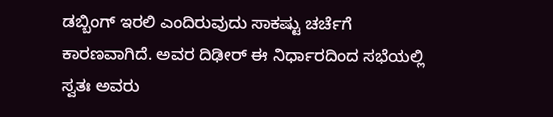ಡಬ್ಬಿಂಗ್ ಇರಲಿ ಎಂದಿರುವುದು ಸಾಕಷ್ಟು ಚರ್ಚೆಗೆ ಕಾರಣವಾಗಿದೆ. ಅವರ ದಿಢೀರ್ ಈ ನಿರ್ಧಾರದಿಂದ ಸಭೆಯಲ್ಲಿ ಸ್ವತಃ ಅವರು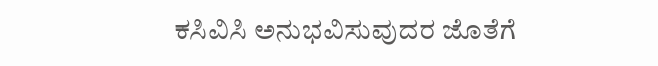ಕಸಿವಿಸಿ ಅನುಭವಿಸುವುದರ ಜೊತೆಗೆ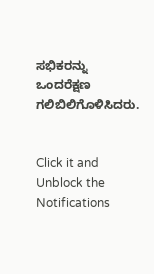ಸಭಿಕರನ್ನು ಒಂದರೆಕ್ಷಣ ಗಲಿಬಿಲಿಗೊಳಿಸಿದರು.


Click it and Unblock the Notifications